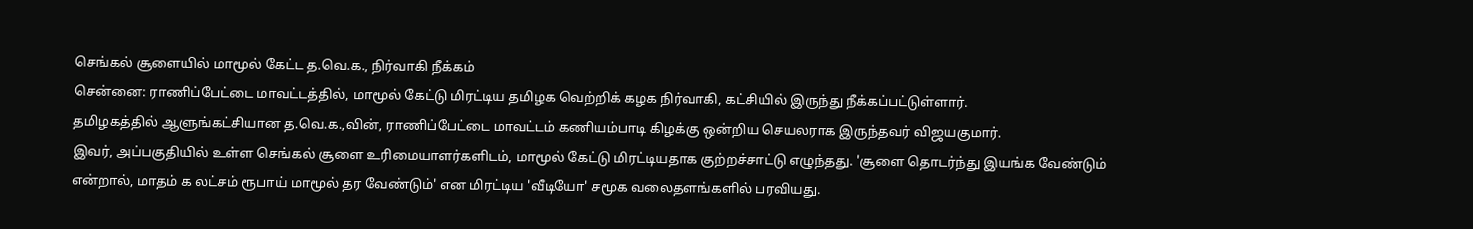செங்கல் சூளையில் மாமூல் கேட்ட த.வெ.க., நிர்வாகி நீக்கம்
சென்னை: ராணிப்பேட்டை மாவட்டத்தில், மாமூல் கேட்டு மிரட்டிய தமிழக வெற்றிக் கழக நிர்வாகி, கட்சியில் இருந்து நீக்கப்பட்டுள்ளார்.
தமிழகத்தில் ஆளுங்கட்சியான த.வெ.க.,வின், ராணிப்பேட்டை மாவட்டம் கணியம்பாடி கிழக்கு ஒன்றிய செயலராக இருந்தவர் விஜயகுமார்.
இவர், அப்பகுதியில் உள்ள செங்கல் சூளை உரிமையாளர்களிடம், மாமூல் கேட்டு மிரட்டியதாக குற்றச்சாட்டு எழுந்தது. 'சூளை தொடர்ந்து இயங்க வேண்டும் என்றால், மாதம் ௧ லட்சம் ரூபாய் மாமூல் தர வேண்டும்' என மிரட்டிய 'வீடியோ' சமூக வலைதளங்களில் பரவியது.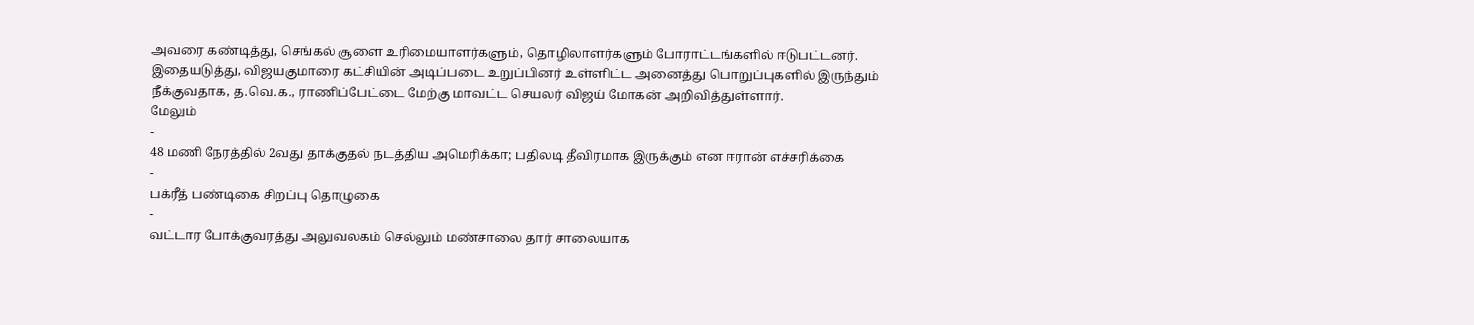அவரை கண்டித்து, செங்கல் சூளை உரிமையாளர்களும், தொழிலாளர்களும் போராட்டங்களில் ஈடுபட்டனர்.
இதையடுத்து, விஜயகுமாரை கட்சியின் அடிப்படை உறுப்பினர் உள்ளிட்ட அனைத்து பொறுப்புகளில் இருந்தும் நீக்குவதாக, த.வெ.க., ராணிப்பேட்டை மேற்கு மாவட்ட செயலர் விஜய் மோகன் அறிவித்துள்ளார்.
மேலும்
-
48 மணி நேரத்தில் 2வது தாக்குதல் நடத்திய அமெரிக்கா; பதிலடி தீவிரமாக இருக்கும் என ஈரான் எச்சரிக்கை
-
பக்ரீத் பண்டிகை சிறப்பு தொழுகை
-
வட்டார போக்குவரத்து அலுவலகம் செல்லும் மண்சாலை தார் சாலையாக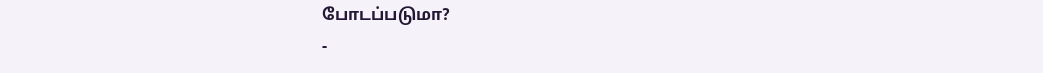போடப்படுமா?
-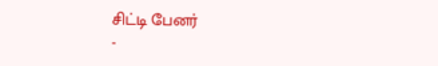சிட்டி பேனர்
-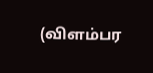(விளம்பர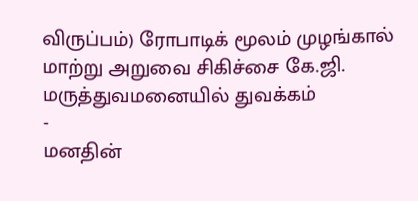விருப்பம்) ரோபாடிக் மூலம் முழங்கால் மாற்று அறுவை சிகிச்சை கே.ஜி. மருத்துவமனையில் துவக்கம்
-
மனதின்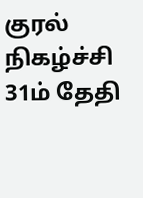குரல் நிகழ்ச்சி 31ம் தேதி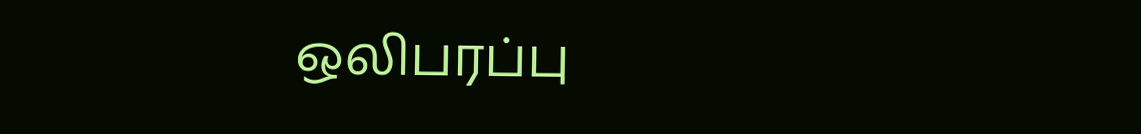ஒலிபரப்பு